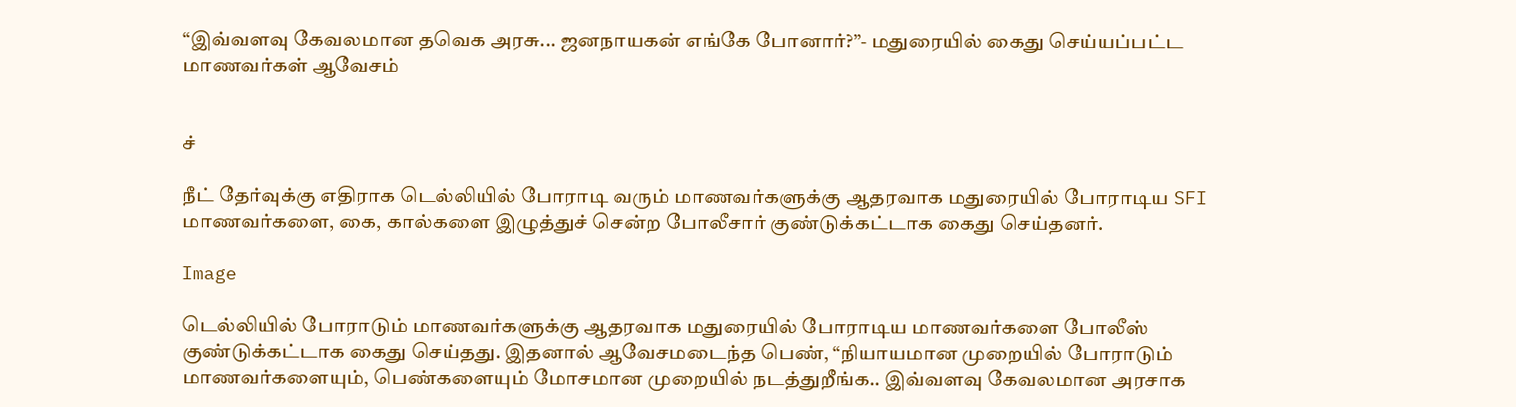“இவ்வளவு கேவலமான தவெக அரசு... ஜனநாயகன் எங்கே போனார்?”- மதுரையில் கைது செய்யப்பட்ட மாணவர்கள் ஆவேசம்


ச்

நீட் தேர்வுக்கு எதிராக டெல்லியில் போராடி வரும் மாணவர்களுக்கு ஆதரவாக மதுரையில் போராடிய SFI மாணவர்களை, கை, கால்களை இழுத்துச் சென்ற போலீசார் குண்டுக்கட்டாக கைது செய்தனர்.

Image

டெல்லியில் போராடும் மாணவர்களுக்கு ஆதரவாக மதுரையில் போராடிய மாணவர்களை போலீஸ் குண்டுக்கட்டாக கைது செய்தது. இதனால் ஆவேசமடைந்த பெண், “நியாயமான முறையில் போராடும் மாணவர்களையும், பெண்களையும் மோசமான முறையில் நடத்துறீங்க.. இவ்வளவு கேவலமான அரசாக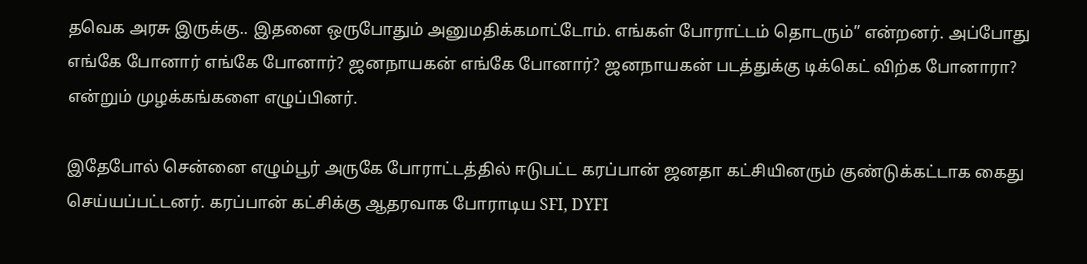தவெக அரசு இருக்கு.. இதனை ஒருபோதும் அனுமதிக்கமாட்டோம். எங்கள் போராட்டம் தொடரும்” என்றனர். அப்போது எங்கே போனார் எங்கே போனார்? ஜனநாயகன் எங்கே போனார்? ஜனநாயகன் படத்துக்கு டிக்கெட் விற்க போனாரா? என்றும் முழக்கங்களை எழுப்பினர்.

இதேபோல் சென்னை எழும்பூர் அருகே போராட்டத்தில் ஈடுபட்ட கரப்பான் ஜனதா கட்சியினரும் குண்டுக்கட்டாக கைது செய்யப்பட்டனர். கரப்பான் கட்சிக்கு ஆதரவாக போராடிய SFI, DYFI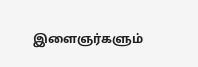இளைஞர்களும்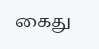கைது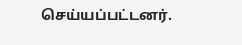செய்யப்பட்டனர்.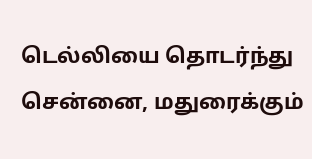டெல்லியை தொடர்ந்து சென்னை, மதுரைக்கும்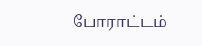போராட்டம்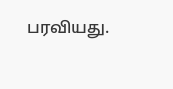பரவியது.